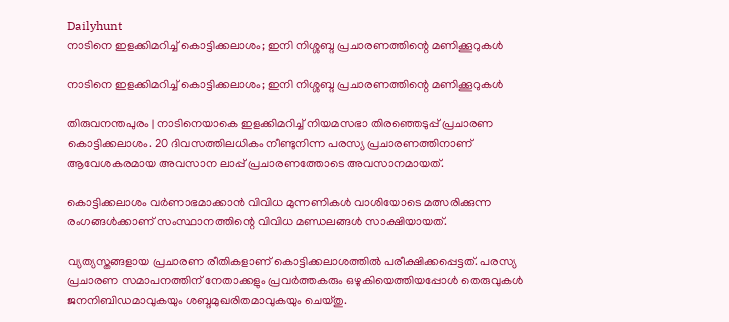Dailyhunt
നാടിനെ ഇളക്കിമറിച്ച്‌ കൊട്ടിക്കലാശം; ഇനി നിശ്ശബ്ദ പ്രചാരണത്തിന്റെ മണിക്കൂറുകള്‍

നാടിനെ ഇളക്കിമറിച്ച്‌ കൊട്ടിക്കലാശം; ഇനി നിശ്ശബ്ദ പ്രചാരണത്തിന്റെ മണിക്കൂറുകള്‍

തിരുവനന്തപുരം | നാടിനെയാകെ ഇളക്കിമറിച്ച്‌ നിയമസഭാ തിരഞ്ഞെടുപ്പ് പ്രചാരണ കൊട്ടിക്കലാശം. 20 ദിവസത്തിലധികം നീണ്ടുനിന്ന പരസ്യ പ്രചാരണത്തിനാണ് ആവേശകരമായ അവസാന ലാപ്പ് പ്രചാരണത്തോടെ അവസാനമായത്.

കൊട്ടിക്കലാശം വര്‍ണാഭമാക്കാന്‍ വിവിധ മുന്നണികള്‍ വാശിയോടെ മത്സരിക്കുന്ന രംഗങ്ങള്‍ക്കാണ് സംസ്ഥാനത്തിന്റെ വിവിധ മണ്ഡലങ്ങള്‍ സാക്ഷിയായത്.

വ്യത്യസ്തങ്ങളായ പ്രചാരണ രീതികളാണ് കൊട്ടിക്കലാശത്തില്‍ പരീക്ഷിക്കപ്പെട്ടത്. പരസ്യ പ്രചാരണ സമാപനത്തിന് നേതാക്കളും പ്രവര്‍ത്തകരും ഒഴുകിയെത്തിയപ്പോള്‍ തെരുവുകള്‍ ജനനിബിഡമാവുകയും ശബ്ദമുഖരിതമാവുകയും ചെയ്തു.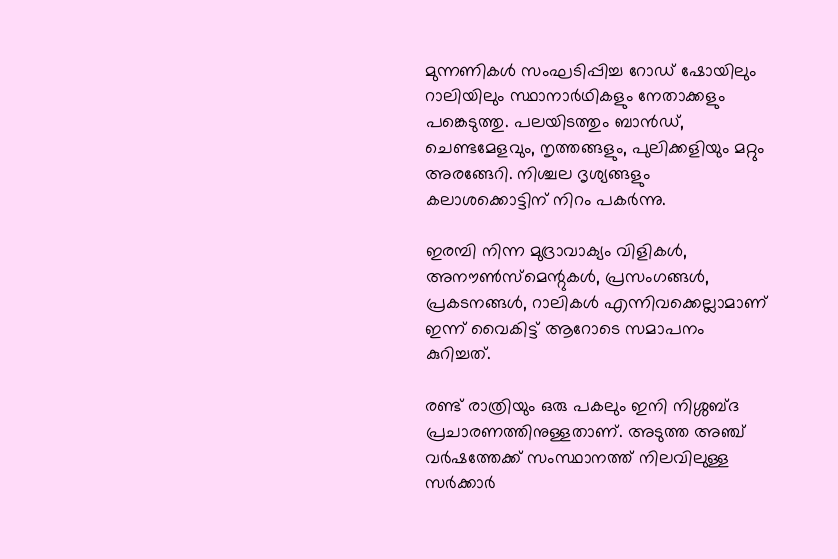മുന്നണികള്‍ സംഘടിപ്പിച്ച റോഡ് ഷോയിലും റാലിയിലും സ്ഥാനാര്‍ഥികളും നേതാക്കളും പങ്കെടുത്തു. പലയിടത്തും ബാന്‍ഡ്, ചെണ്ടമേളവും, നൃത്തങ്ങളും, പുലിക്കളിയും മറ്റും അരങ്ങേറി. നിശ്ചല ദൃശ്യങ്ങളും കലാശക്കൊട്ടിന് നിറം പകര്‍ന്നു.

ഇരമ്പി നിന്ന മുദ്രാവാക്യം വിളികള്‍, അനൗണ്‍സ്‌മെന്റുകള്‍, പ്രസംഗങ്ങള്‍, പ്രകടനങ്ങള്‍, റാലികള്‍ എന്നിവക്കെല്ലാമാണ് ഇന്ന് വൈകിട്ട് ആറോടെ സമാപനം കുറിച്ചത്.

രണ്ട് രാത്രിയും ഒരു പകലും ഇനി നിശ്ശബ്ദ പ്രചാരണത്തിനുള്ളതാണ്. അടുത്ത അഞ്ച് വര്‍ഷത്തേക്ക് സംസ്ഥാനത്ത് നിലവിലുള്ള സര്‍ക്കാര്‍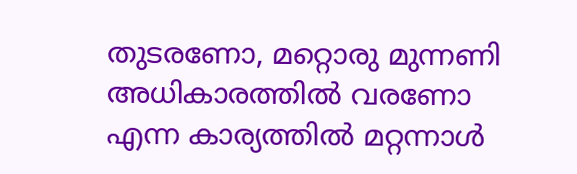തുടരണോ, മറ്റൊരു മുന്നണി അധികാരത്തില്‍ വരണോ എന്ന കാര്യത്തില്‍ മറ്റന്നാള്‍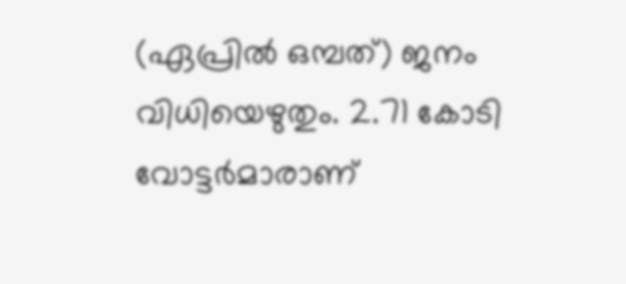(ഏപ്രില്‍ ഒമ്പത്) ജനം വിധിയെഴുതും. 2.71 കോടി വോട്ടര്‍മാരാണ്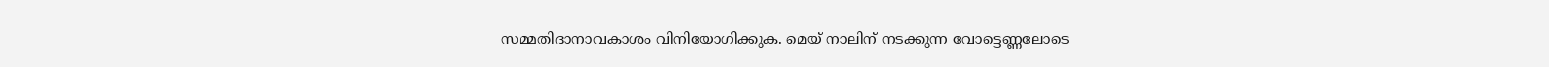സമ്മതിദാനാവകാശം വിനിയോഗിക്കുക. മെയ് നാലിന് നടക്കുന്ന വോട്ടെണ്ണലോടെ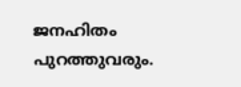ജനഹിതം പുറത്തുവരും.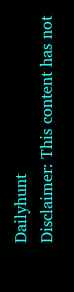Dailyhunt
Disclaimer: This content has not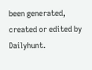been generated, created or edited by Dailyhunt.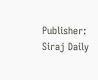Publisher: Siraj Daily